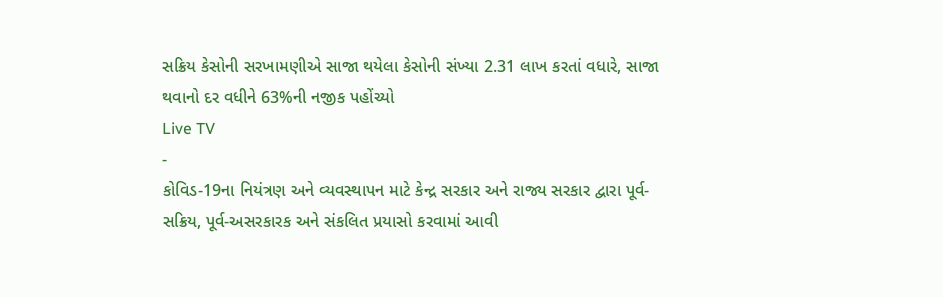સક્રિય કેસોની સરખામણીએ સાજા થયેલા કેસોની સંખ્યા 2.31 લાખ કરતાં વધારે, સાજા થવાનો દર વધીને 63%ની નજીક પહોંચ્યો
Live TV
-
કોવિડ-19ના નિયંત્રણ અને વ્યવસ્થાપન માટે કેન્દ્ર સરકાર અને રાજ્ય સરકાર દ્વારા પૂર્વ-સક્રિય, પૂર્વ-અસરકારક અને સંકલિત પ્રયાસો કરવામાં આવી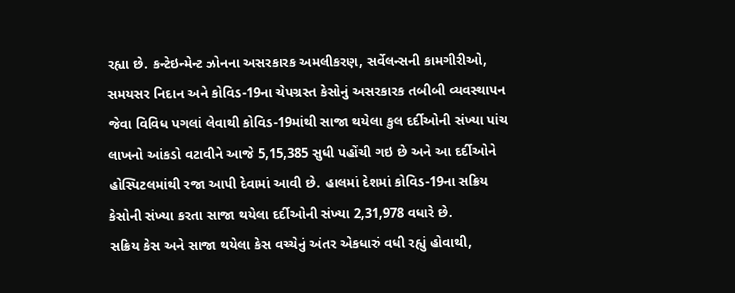રહ્યા છે. કન્ટેઇન્મેન્ટ ઝોનના અસરકારક અમલીકરણ, સર્વેલન્સની કામગીરીઓ, સમયસર નિદાન અને કોવિડ-19ના ચેપગ્રસ્ત કેસોનું અસરકારક તબીબી વ્યવસ્થાપન જેવા વિવિધ પગલાં લેવાથી કોવિડ-19માંથી સાજા થયેલા કુલ દર્દીઓની સંખ્યા પાંચ લાખનો આંકડો વટાવીને આજે 5,15,385 સુધી પહોંચી ગઇ છે અને આ દર્દીઓને હોસ્પિટલમાંથી રજા આપી દેવામાં આવી છે. હાલમાં દેશમાં કોવિડ-19ના સક્રિય કેસોની સંખ્યા કરતા સાજા થયેલા દર્દીઓની સંખ્યા 2,31,978 વધારે છે.
સક્રિય કેસ અને સાજા થયેલા કેસ વચ્ચેનું અંતર એકધારું વધી રહ્યું હોવાથી,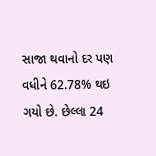સાજા થવાનો દર પણ વધીને 62.78% થઇ ગયો છે. છેલ્લા 24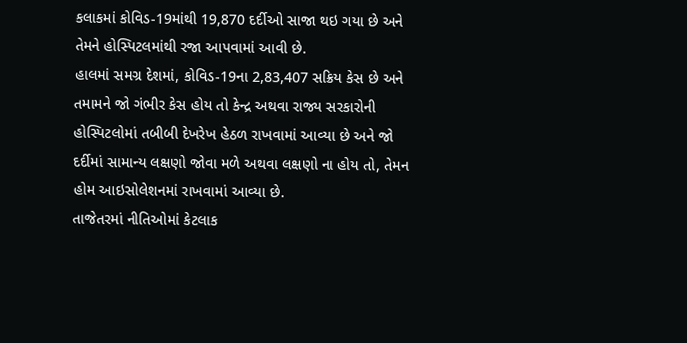કલાકમાં કોવિડ-19માંથી 19,870 દર્દીઓ સાજા થઇ ગયા છે અને તેમને હોસ્પિટલમાંથી રજા આપવામાં આવી છે.
હાલમાં સમગ્ર દેશમાં, કોવિડ-19ના 2,83,407 સક્રિય કેસ છે અને તમામને જો ગંભીર કેસ હોય તો કેન્દ્ર અથવા રાજ્ય સરકારોની હોસ્પિટલોમાં તબીબી દેખરેખ હેઠળ રાખવામાં આવ્યા છે અને જો દર્દીમાં સામાન્ય લક્ષણો જોવા મળે અથવા લક્ષણો ના હોય તો, તેમન હોમ આઇસોલેશનમાં રાખવામાં આવ્યા છે.
તાજેતરમાં નીતિઓમાં કેટલાક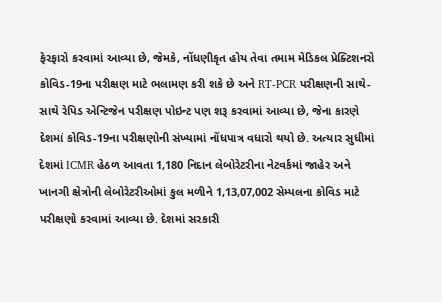ફેરફારો કરવામાં આવ્યા છે, જેમકે, નોંધણીકૃત હોય તેવા તમામ મેડિકલ પ્રેક્ટિશનરો કોવિડ-19ના પરીક્ષણ માટે ભલામણ કરી શકે છે અને RT-PCR પરીક્ષણની સાથે-સાથે રેપિડ એન્ટિજેન પરીક્ષણ પોઇન્ટ પણ શરૂ કરવામાં આવ્યા છે, જેના કારણે દેશમાં કોવિડ-19ના પરીક્ષણોની સંખ્યામાં નોંધપાત્ર વધારો થયો છે. અત્યાર સુધીમાં દેશમાં ICMR હેઠળ આવતા 1,180 નિદાન લેબોરેટરીના નેટવર્કમાં જાહેર અને ખાનગી ક્ષેત્રોની લેબોરેટરીઓમાં કુલ મળીને 1,13,07,002 સેમ્પલના કોવિડ માટે પરીક્ષણો કરવામાં આવ્યા છે. દેશમાં સરકારી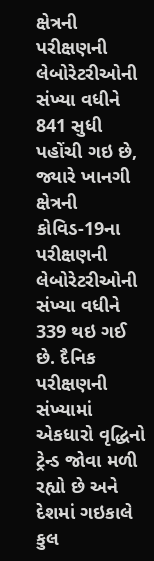ક્ષેત્રની પરીક્ષણની લેબોરેટરીઓની સંખ્યા વધીને 841 સુધી પહોંચી ગઇ છે, જ્યારે ખાનગી ક્ષેત્રની કોવિડ-19ના પરીક્ષણની લેબોરેટરીઓની સંખ્યા વધીને 339 થઇ ગઈ છે. દૈનિક પરીક્ષણની સંખ્યામાં એકધારો વૃદ્ધિનો ટ્રેન્ડ જોવા મળી રહ્યો છે અને દેશમાં ગઇકાલે કુલ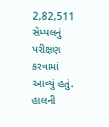2,82,511 સેમ્પલનું પરીક્ષણ કરવામાં આવ્યું હતું. હાલની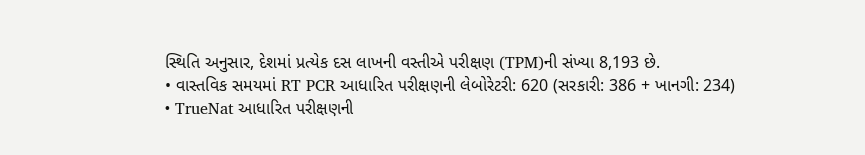સ્થિતિ અનુસાર, દેશમાં પ્રત્યેક દસ લાખની વસ્તીએ પરીક્ષણ (TPM)ની સંખ્યા 8,193 છે.
• વાસ્તવિક સમયમાં RT PCR આધારિત પરીક્ષણની લેબોરેટરી: 620 (સરકારી: 386 + ખાનગી: 234)
• TrueNat આધારિત પરીક્ષણની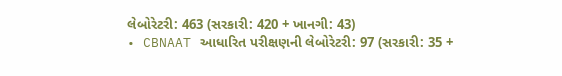લેબોરેટરી: 463 (સરકારી: 420 + ખાનગી: 43)
• CBNAAT આધારિત પરીક્ષણની લેબોરેટરી: 97 (સરકારી: 35 +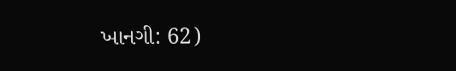ખાનગી: 62)